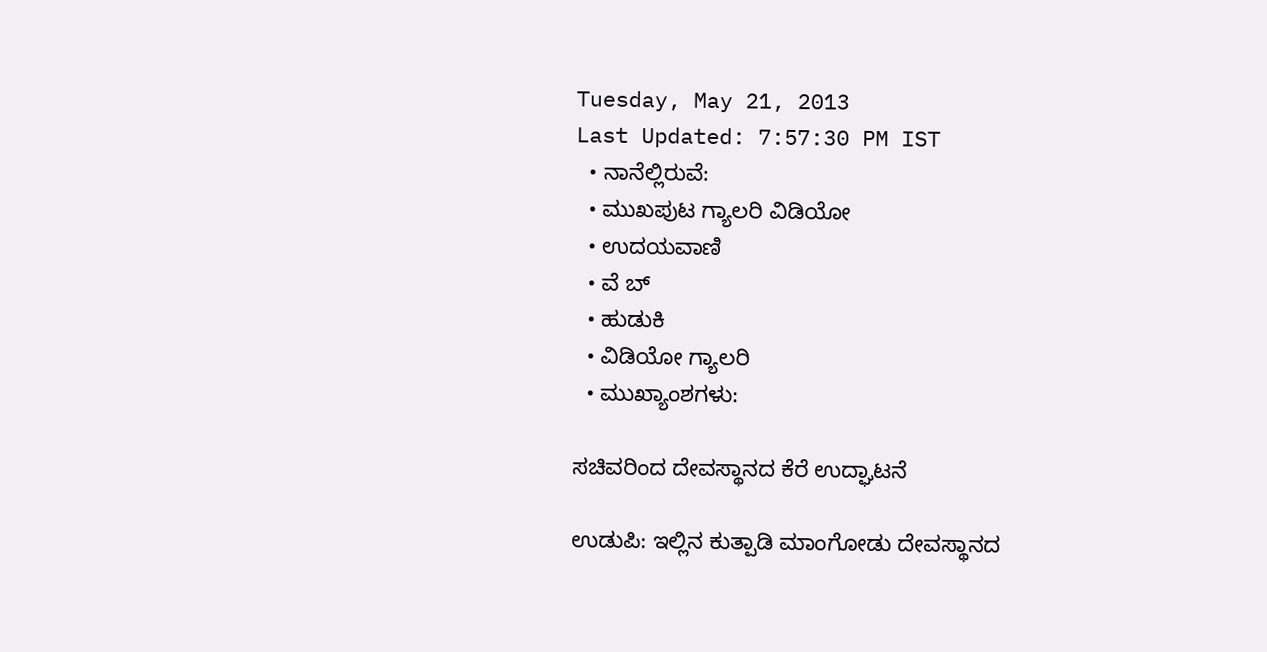Tuesday, May 21, 2013
Last Updated: 7:57:30 PM IST
  • ನಾನೆಲ್ಲಿರುವೆ:
  • ಮುಖಪುಟ ಗ್ಯಾಲರಿ ವಿಡಿಯೋ
  • ಉದಯವಾಣಿ
  • ವೆ ಬ್
  • ಹುಡುಕಿ
  • ವಿಡಿಯೋ ಗ್ಯಾಲರಿ
  • ಮುಖ್ಯಾಂಶಗಳು:

ಸಚಿವರಿಂದ ದೇವಸ್ಥಾನದ ಕೆರೆ ಉದ್ಘಾಟನೆ

ಉಡುಪಿ: ಇಲ್ಲಿನ ಕುತ್ಪಾಡಿ ಮಾಂಗೋಡು ದೇವಸ್ಥಾನದ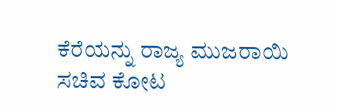ಕೆರೆಯನ್ನು ರಾಜ್ಯ ಮುಜರಾಯಿ ಸಚಿವ ಕೋಟ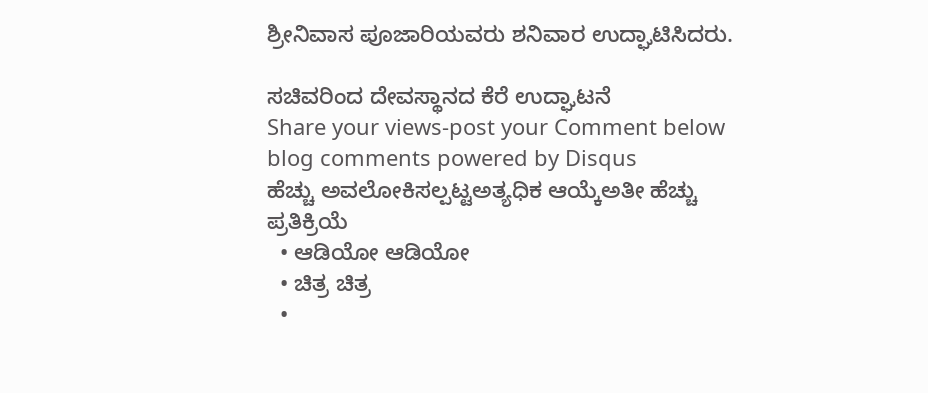ಶ್ರೀನಿವಾಸ ಪೂಜಾರಿಯವರು ಶನಿವಾರ ಉದ್ಘಾಟಿಸಿದರು.

ಸಚಿವರಿಂದ ದೇವಸ್ಥಾನದ ಕೆರೆ ಉದ್ಘಾಟನೆ
Share your views-post your Comment below
blog comments powered by Disqus
ಹೆಚ್ಚು ಅವಲೋಕಿಸಲ್ಪಟ್ಟಅತ್ಯಧಿಕ ಆಯ್ಕೆಅತೀ ಹೆಚ್ಚು ಪ್ರತಿಕ್ರಿಯೆ
  • ಆಡಿಯೋ ಆಡಿಯೋ
  • ಚಿತ್ರ ಚಿತ್ರ
  •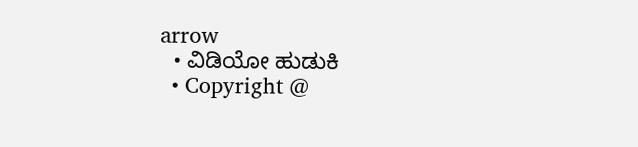arrow
  • ವಿಡಿಯೋ ಹುಡುಕಿ
  • Copyright @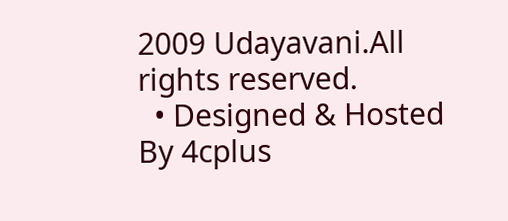2009 Udayavani.All rights reserved.
  • Designed & Hosted By 4cplus